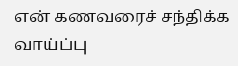என் கணவரைச் சந்திக்க வாய்ப்பு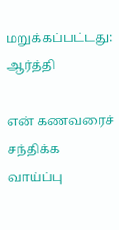மறுக்கப்பட்டது: ஆர்த்தி

என் கணவரைச் சந்திக்க வாய்ப்பு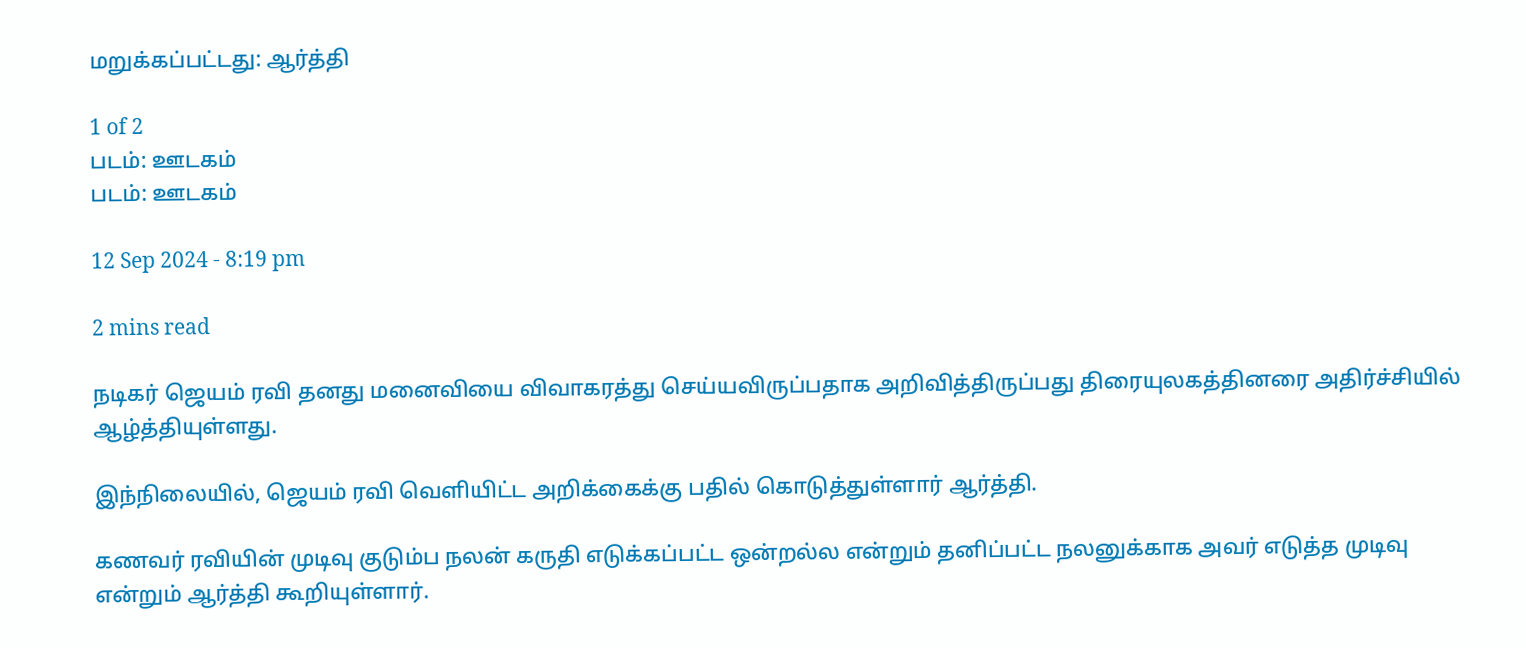மறுக்கப்பட்டது: ஆர்த்தி

1 of 2
படம்: ஊடகம்
படம்: ஊடகம்

12 Sep 2024 - 8:19 pm

2 mins read

நடிகர் ஜெயம் ரவி தனது மனைவியை விவாகரத்து செய்யவிருப்பதாக அறிவித்திருப்பது திரையுலகத்தினரை அதிர்ச்சியில் ஆழ்த்தியுள்ளது.

இந்நிலையில், ஜெயம் ரவி வெளியிட்ட அறிக்கைக்கு பதில் கொடுத்துள்ளார் ஆர்த்தி.

கணவர் ரவியின் முடிவு குடும்ப நலன் கருதி எடுக்கப்பட்ட ஒன்றல்ல என்றும் தனிப்பட்ட நலனுக்காக அவர் எடுத்த முடிவு என்றும் ஆர்த்தி கூறியுள்ளார்.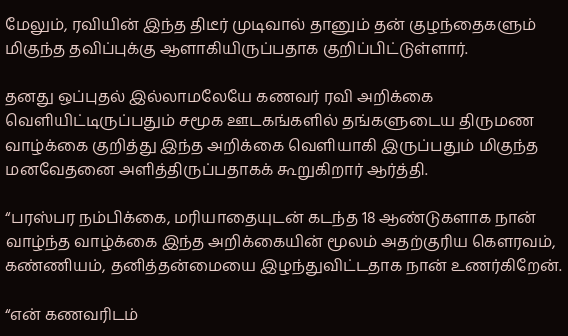மேலும், ரவியின் இந்த திடீர் முடிவால் தானும் தன் குழந்தைகளும் மிகுந்த தவிப்புக்கு ஆளாகியிருப்பதாக குறிப்பிட்டுள்ளார்.

தனது ஒப்புதல் இல்லாமலேயே கணவர் ரவி அறிக்கை வெளியிட்டிருப்பதும் சமூக ஊடகங்களில் தங்களுடைய திருமண வாழ்க்கை குறித்து இந்த அறிக்கை வெளியாகி இருப்பதும் மிகுந்த மனவேதனை அளித்திருப்பதாகக் கூறுகிறார் ஆர்த்தி.

“பரஸ்பர நம்பிக்கை, மரியாதையுடன் கடந்த 18 ஆண்டுகளாக நான் வாழ்ந்த வாழ்க்கை இந்த அறிக்கையின் மூலம் அதற்குரிய கௌரவம், கண்ணியம், தனித்தன்மையை இழந்துவிட்டதாக நான் உணர்கிறேன்.

“என் கணவரிடம்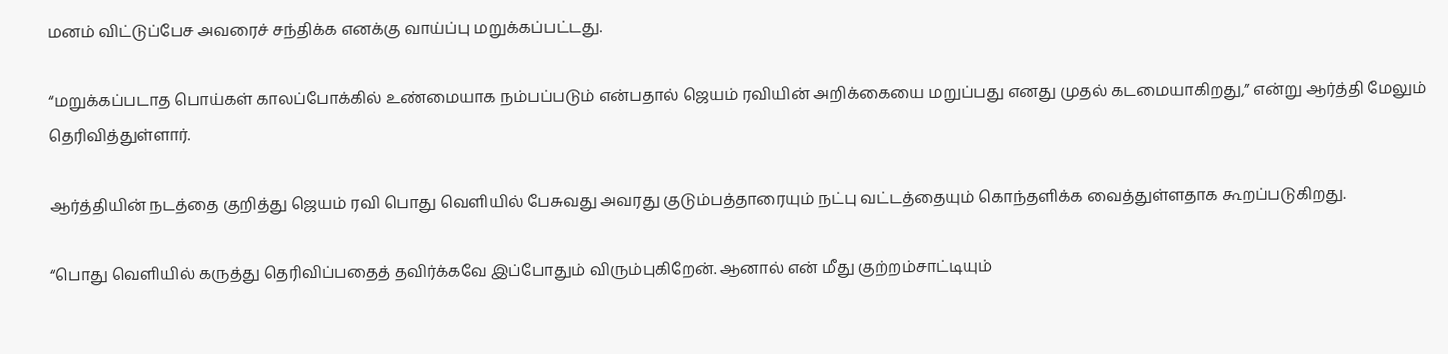மனம் விட்டுப்பேச அவரைச் சந்திக்க எனக்கு வாய்ப்பு மறுக்கப்பட்டது.

“மறுக்கப்படாத பொய்கள் காலப்போக்கில் உண்மையாக நம்பப்படும் என்பதால் ஜெயம் ரவியின் அறிக்கையை மறுப்பது எனது முதல் கடமையாகிறது,” என்று ஆர்த்தி மேலும் தெரிவித்துள்ளார்.

ஆர்த்தியின் நடத்தை குறித்து ஜெயம் ரவி பொது வெளியில் பேசுவது அவரது குடும்பத்தாரையும் நட்பு வட்டத்தையும் கொந்தளிக்க வைத்துள்ளதாக கூறப்படுகிறது.

“பொது வெளியில் கருத்து தெரிவிப்பதைத் தவிர்க்கவே இப்போதும் விரும்புகிறேன். ஆனால் என் மீது குற்றம்சாட்டியும்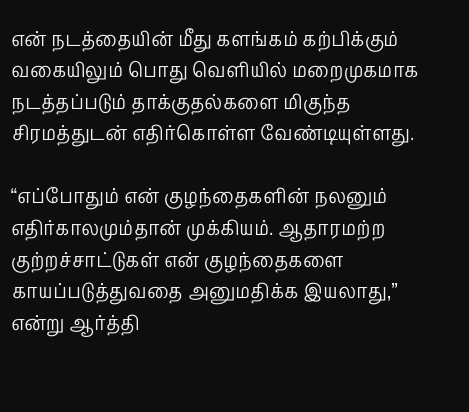என் நடத்தையின் மீது களங்கம் கற்பிக்கும் வகையிலும் பொது வெளியில் மறைமுகமாக நடத்தப்படும் தாக்குதல்களை மிகுந்த சிரமத்துடன் எதிர்கொள்ள வேண்டியுள்ளது.

“எப்போதும் என் குழந்தைகளின் நலனும் எதிர்காலமும்தான் முக்கியம். ஆதாரமற்ற குற்றச்சாட்டுகள் என் குழந்தைகளை காயப்படுத்துவதை அனுமதிக்க இயலாது,” என்று ஆர்த்தி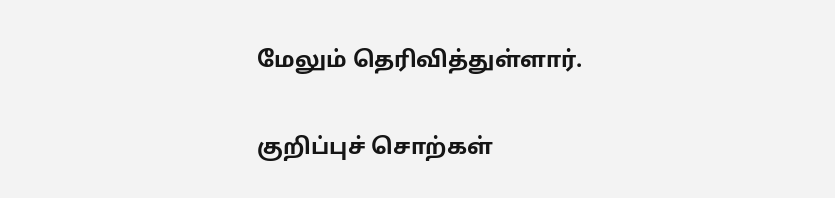மேலும் தெரிவித்துள்ளார்.

குறிப்புச் சொற்கள்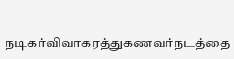நடிகர்விவாகரத்துகணவர்நடத்தை